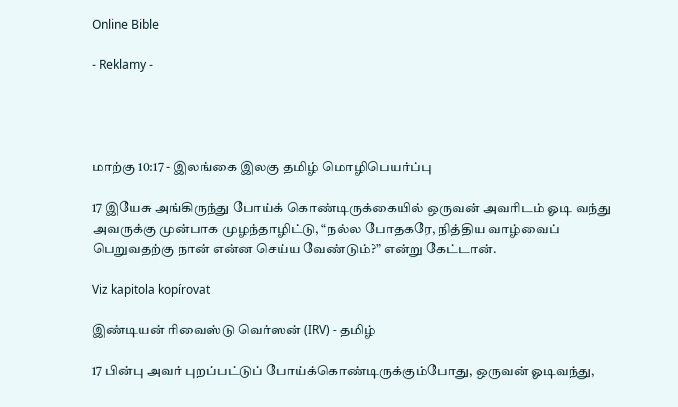Online Bible

- Reklamy -




மாற்கு 10:17 - இலங்கை இலகு தமிழ் மொழிபெயர்ப்பு

17 இயேசு அங்கிருந்து போய்க் கொண்டிருக்கையில் ஒருவன் அவரிடம் ஓடி வந்து அவருக்கு முன்பாக முழந்தாழிட்டு, “நல்ல போதகரே, நித்திய வாழ்வைப் பெறுவதற்கு நான் என்ன செய்ய வேண்டும்?” என்று கேட்டான்.

Viz kapitola kopírovat

இண்டியன் ரிவைஸ்டு வெர்ஸன் (IRV) - தமிழ்

17 பின்பு அவர் புறப்பட்டுப் போய்க்கொண்டிருக்கும்போது, ஒருவன் ஓடிவந்து,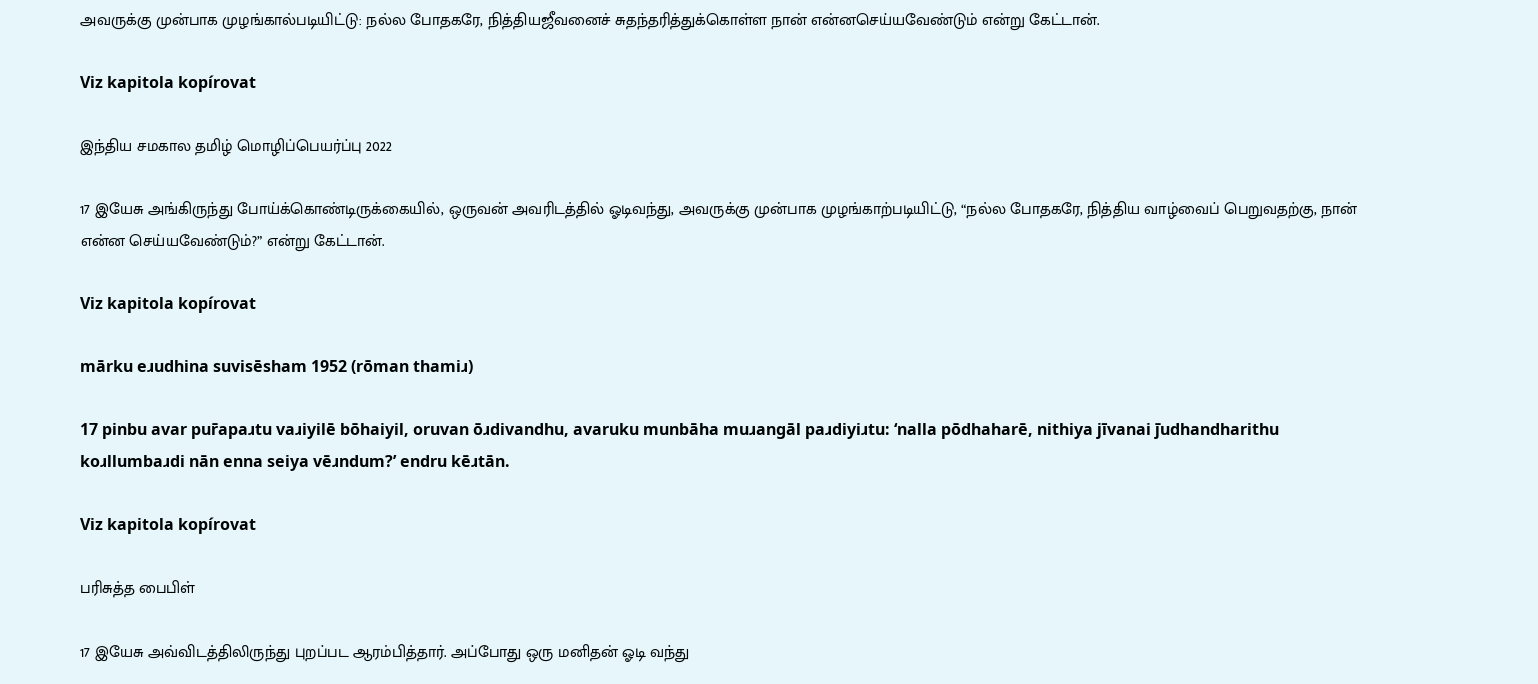அவருக்கு முன்பாக முழங்கால்படியிட்டு: நல்ல போதகரே, நித்தியஜீவனைச் சுதந்தரித்துக்கொள்ள நான் என்னசெய்யவேண்டும் என்று கேட்டான்.

Viz kapitola kopírovat

இந்திய சமகால தமிழ் மொழிப்பெயர்ப்பு 2022

17 இயேசு அங்கிருந்து போய்க்கொண்டிருக்கையில், ஒருவன் அவரிடத்தில் ஓடிவந்து, அவருக்கு முன்பாக முழங்காற்படியிட்டு, “நல்ல போதகரே, நித்திய வாழ்வைப் பெறுவதற்கு, நான் என்ன செய்யவேண்டும்?” என்று கேட்டான்.

Viz kapitola kopírovat

mārku eɹudhina suvisēsham 1952 (rōman thamiɹ)

17 pinbu avar pur̄apaɹtu vaɹiyilē bōhaiyil, oruvan ōɹdivandhu, avaruku munbāha muɹangāl paɹdiyiɹtu: ‘nalla pōdhaharē, nithiya jīvanai j̄udhandharithu koɹllumbaɹdi nān enna seiya vēɹndum?’ endru kēɹtān.

Viz kapitola kopírovat

பரிசுத்த பைபிள்

17 இயேசு அவ்விடத்திலிருந்து புறப்பட ஆரம்பித்தார். அப்போது ஒரு மனிதன் ஓடி வந்து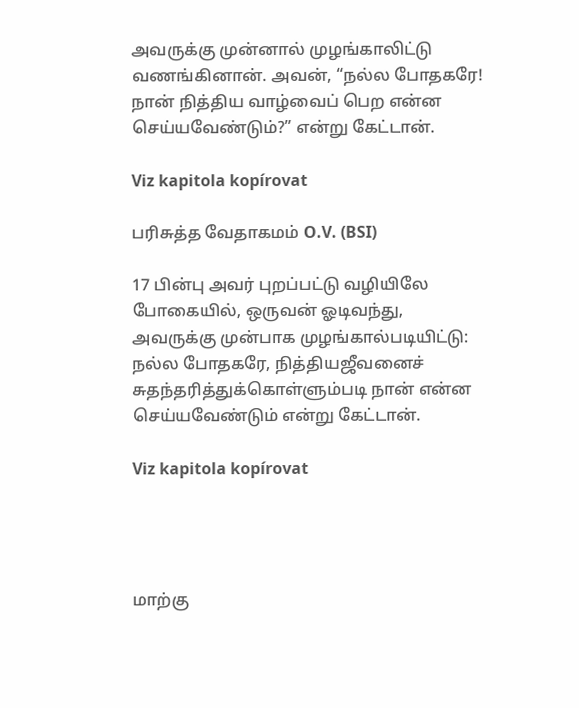அவருக்கு முன்னால் முழங்காலிட்டு வணங்கினான். அவன், “நல்ல போதகரே! நான் நித்திய வாழ்வைப் பெற என்ன செய்யவேண்டும்?” என்று கேட்டான்.

Viz kapitola kopírovat

பரிசுத்த வேதாகமம் O.V. (BSI)

17 பின்பு அவர் புறப்பட்டு வழியிலே போகையில், ஒருவன் ஓடிவந்து, அவருக்கு முன்பாக முழங்கால்படியிட்டு: நல்ல போதகரே, நித்தியஜீவனைச் சுதந்தரித்துக்கொள்ளும்படி நான் என்ன செய்யவேண்டும் என்று கேட்டான்.

Viz kapitola kopírovat




மாற்கு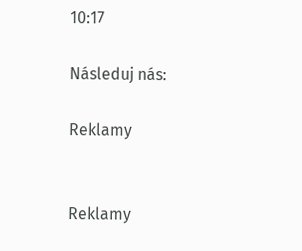10:17

Následuj nás:

Reklamy


Reklamy